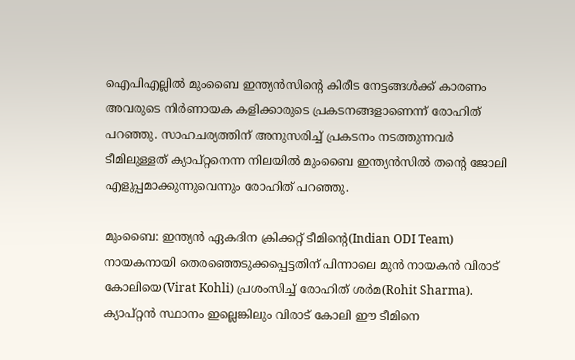ഐപിഎല്ലില്‍ മുംബൈ ഇന്ത്യന്‍സിന്‍റെ കിരീട നേട്ടങ്ങള്‍ക്ക് കാരണം അവരുടെ നിര്‍ണായക കളിക്കാരുടെ പ്രകടനങ്ങളാണെന്ന് രോഹിത് പറഞ്ഞു. സാഹചര്യത്തിന് അനുസരിച്ച് പ്രകടനം നടത്തുന്നവര്‍ ടീമിലുള്ളത് ക്യാപ്റ്റനെന്ന നിലയില്‍ മുംബൈ ഇന്ത്യന്‍സില്‍ തന്‍റെ ജോലി എളുപ്പമാക്കുന്നുവെന്നും രോഹിത് പറഞ്ഞു.

മുംബൈ: ഇന്ത്യന്‍ ഏകദിന ക്രിക്കറ്റ് ടീമിന്‍റെ(Indian ODI Team) നായകനായി തെരഞ്ഞെടുക്കപ്പെട്ടതിന് പിന്നാലെ മുന്‍ നായകന്‍ വിരാട് കോലിയെ(Virat Kohli) പ്രശംസിച്ച് രോഹിത് ശര്‍മ(Rohit Sharma). ക്യാപ്റ്റന്‍ സ്ഥാനം ഇല്ലെങ്കിലും വിരാട് കോലി ഈ ടീമിനെ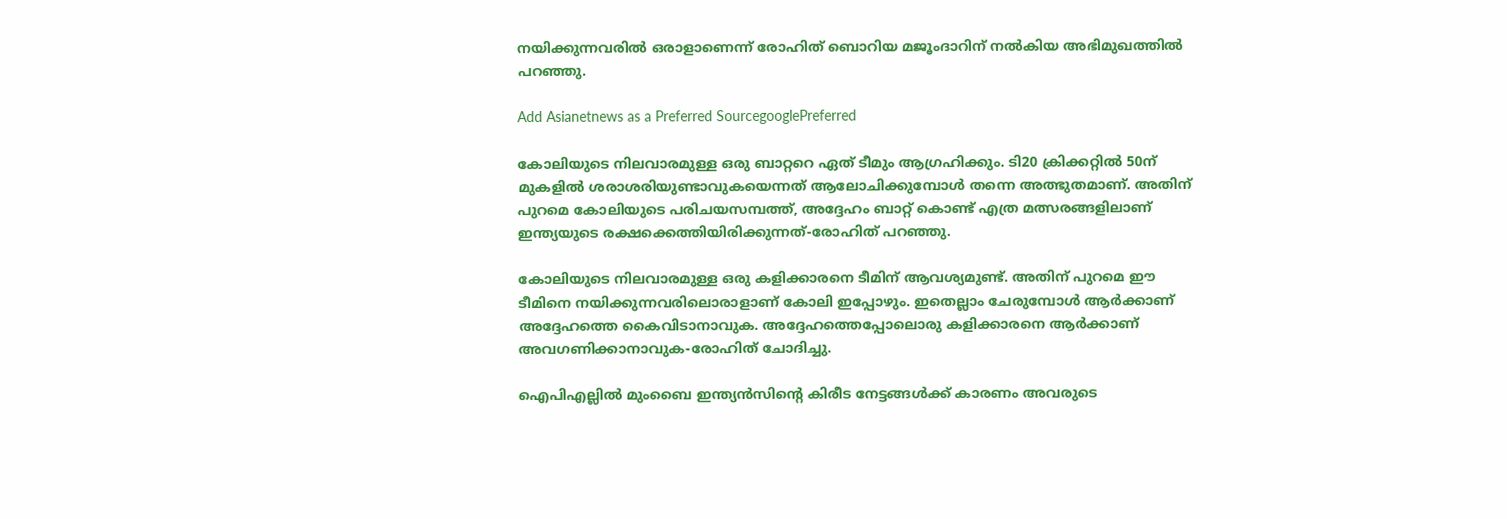നയിക്കുന്നവരില്‍ ഒരാളാണെന്ന് രോഹിത് ബൊറിയ മജൂംദാറിന് നല്‍കിയ അഭിമുഖത്തില്‍ പറഞ്ഞു.

Add Asianetnews as a Preferred SourcegooglePreferred

കോലിയുടെ നിലവാരമുള്ള ഒരു ബാറ്ററെ ഏത് ടീമും ആഗ്രഹിക്കും. ടി20 ക്രിക്കറ്റില്‍ 50ന് മുകളില്‍ ശരാശരിയുണ്ടാവുകയെന്നത് ആലോചിക്കുമ്പോള്‍ തന്നെ അത്ഭുതമാണ്. അതിന് പുറമെ കോലിയുടെ പരിചയസമ്പത്ത്, അദ്ദേഹം ബാറ്റ് കൊണ്ട് എത്ര മത്സരങ്ങളിലാണ് ഇന്ത്യയുടെ രക്ഷക്കെത്തിയിരിക്കുന്നത്-രോഹിത് പറഞ്ഞു.

കോലിയുടെ നിലവാരമുള്ള ഒരു കളിക്കാരനെ ടീമിന് ആവശ്യമുണ്ട്. അതിന് പുറമെ ഈ ടീമിനെ നയിക്കുന്നവരിലൊരാളാണ് കോലി ഇപ്പോഴും. ഇതെല്ലാം ചേരുമ്പോള്‍ ആര്‍ക്കാണ് അദ്ദേഹത്തെ കൈവിടാനാവുക. അദ്ദേഹത്തെപ്പോലൊരു കളിക്കാരനെ ആര്‍ക്കാണ് അവഗണിക്കാനാവുക-രോഹിത് ചോദിച്ചു.

ഐപിഎല്ലില്‍ മുംബൈ ഇന്ത്യന്‍സിന്‍റെ കിരീട നേട്ടങ്ങള്‍ക്ക് കാരണം അവരുടെ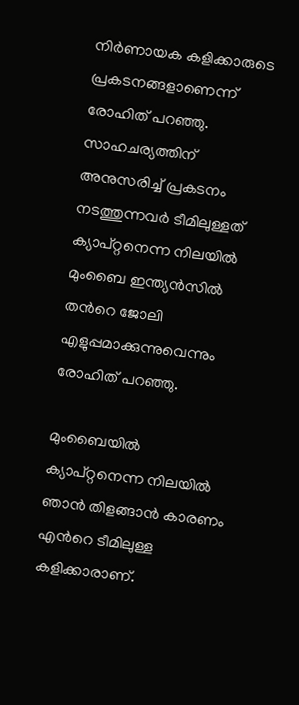നിര്‍ണായക കളിക്കാരുടെ പ്രകടനങ്ങളാണെന്ന് രോഹിത് പറഞ്ഞു. സാഹചര്യത്തിന് അനുസരിച്ച് പ്രകടനം നടത്തുന്നവര്‍ ടീമിലുള്ളത് ക്യാപ്റ്റനെന്ന നിലയില്‍ മുംബൈ ഇന്ത്യന്‍സില്‍ തന്‍റെ ജോലി എളുപ്പമാക്കുന്നുവെന്നും രോഹിത് പറഞ്ഞു.

മുംബൈയില്‍ ക്യാപ്റ്റനെന്ന നിലയില്‍ ഞാന്‍ തിളങ്ങാന്‍ കാരണം എന്‍റെ ടീമിലുള്ള കളിക്കാരാണ്.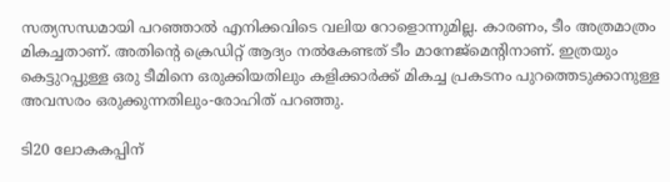സത്യസന്ധമായി പറഞ്ഞാല്‍ എനിക്കവിടെ വലിയ റോളൊന്നുമില്ല. കാരണം, ടീം അത്രമാത്രം മികച്ചതാണ്. അതിന്‍റെ ക്രെഡിറ്റ് ആദ്യം നല്‍കേണ്ടത് ടീം മാനേജ്മെന്‍റിനാണ്. ഇത്രയും കെട്ടുറപ്പുള്ള ഒരു ടീമിനെ ഒരുക്കിയതിലും കളിക്കാര്‍ക്ക് മികച്ച പ്രകടനം പുറത്തെടുക്കാനുള്ള അവസരം ഒരുക്കുന്നതിലും-രോഹിത് പറഞ്ഞു.

ടി20 ലോകകപ്പിന്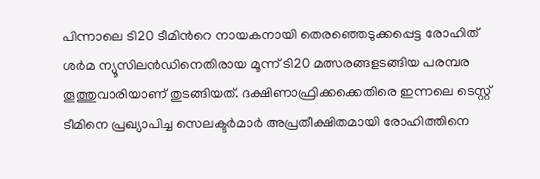പിന്നാലെ ടി20 ടീമിന്‍റെ നായകനായി തെരഞ്ഞെടുക്കപ്പെട്ട രോഹിത് ശര്‍മ ന്യൂസിലന്‍ഡിനെതിരായ മൂന്ന് ടി20 മത്സരങ്ങളടങ്ങിയ പരമ്പര തൂത്തുവാരിയാണ് തുടങ്ങിയത്. ദക്ഷിണാഫ്രിക്കക്കെതിരെ ഇന്നലെ ടെസ്റ്റ് ടീമിനെ പ്രഖ്യാപിച്ച സെലക്ടര്‍മാര്‍ അപ്രതീക്ഷിതമായി രോഹിത്തിനെ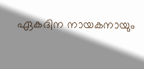ഏകദിന നായകനായും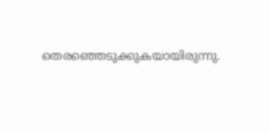തെരഞ്ഞെടുക്കുകയായിരുന്നു.